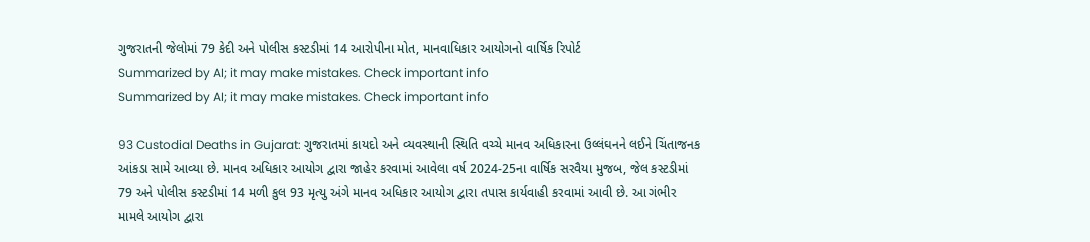ગુજરાતની જેલોમાં 79 કેદી અને પોલીસ કસ્ટડીમાં 14 આરોપીના મોત, માનવાધિકાર આયોગનો વાર્ષિક રિપોર્ટ
Summarized by AI; it may make mistakes. Check important info
Summarized by AI; it may make mistakes. Check important info

93 Custodial Deaths in Gujarat: ગુજરાતમાં કાયદો અને વ્યવસ્થાની સ્થિતિ વચ્ચે માનવ અધિકારના ઉલ્લંઘનને લઈને ચિંતાજનક આંકડા સામે આવ્યા છે. માનવ અધિકાર આયોગ દ્વારા જાહેર કરવામાં આવેલા વર્ષ 2024-25ના વાર્ષિક સરવૈયા મુજબ, જેલ કસ્ટડીમાં 79 અને પોલીસ કસ્ટડીમાં 14 મળી કુલ 93 મૃત્યુ અંગે માનવ અધિકાર આયોગ દ્વારા તપાસ કાર્યવાહી કરવામાં આવી છે. આ ગંભીર મામલે આયોગ દ્વારા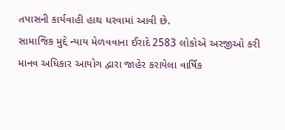તપાસની કાર્યવાહી હાથ ધરવામાં આવી છે.
સામાજિક મુદ્દે ન્યાય મેળવવાના ઈરાદે 2583 લોકોએ અરજીઓ કરી
માનવ અધિકાર આયોગ દ્વારા જાહેર કરાયેલા વાર્ષિક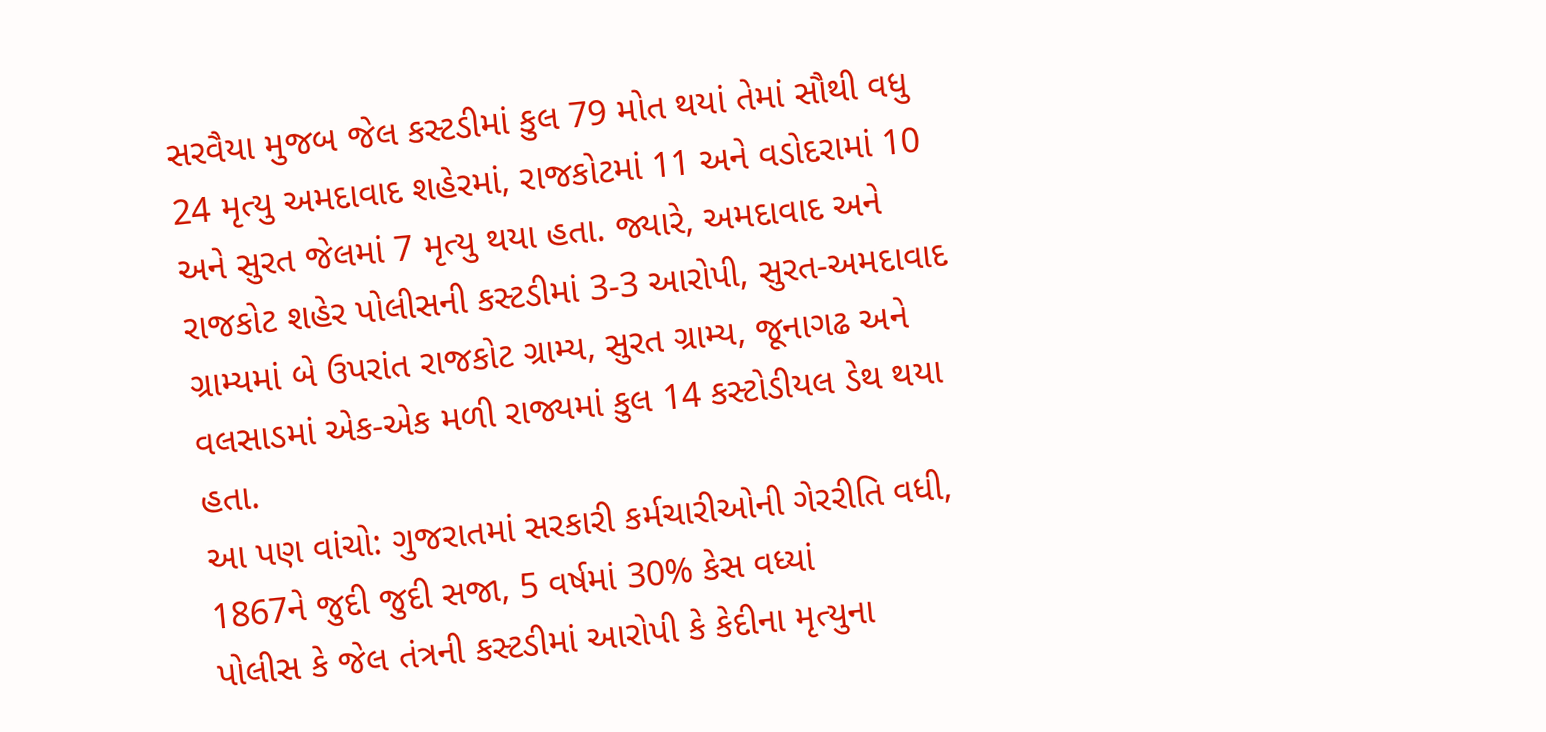સરવૈયા મુજબ જેલ કસ્ટડીમાં કુલ 79 મોત થયાં તેમાં સૌથી વધુ 24 મૃત્યુ અમદાવાદ શહેરમાં, રાજકોટમાં 11 અને વડોદરામાં 10 અને સુરત જેલમાં 7 મૃત્યુ થયા હતા. જ્યારે, અમદાવાદ અને રાજકોટ શહેર પોલીસની કસ્ટડીમાં 3-3 આરોપી, સુરત-અમદાવાદ ગ્રામ્યમાં બે ઉપરાંત રાજકોટ ગ્રામ્ય, સુરત ગ્રામ્ય, જૂનાગઢ અને વલસાડમાં એક-એક મળી રાજ્યમાં કુલ 14 કસ્ટોડીયલ ડેથ થયા હતા.
આ પણ વાંચો: ગુજરાતમાં સરકારી કર્મચારીઓની ગેરરીતિ વધી, 1867ને જુદી જુદી સજા, 5 વર્ષમાં 30% કેસ વધ્યાં
પોલીસ કે જેલ તંત્રની કસ્ટડીમાં આરોપી કે કેદીના મૃત્યુના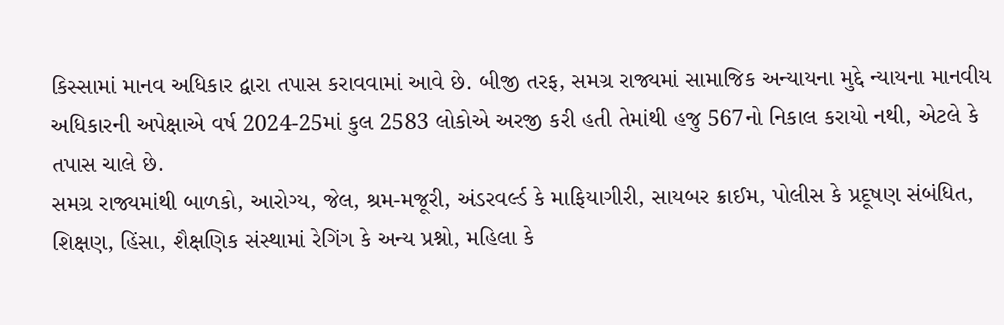કિસ્સામાં માનવ અધિકાર દ્વારા તપાસ કરાવવામાં આવે છે. બીજી તરફ, સમગ્ર રાજ્યમાં સામાજિક અન્યાયના મુદ્દે ન્યાયના માનવીય અધિકારની અપેક્ષાએ વર્ષ 2024-25માં કુલ 2583 લોકોએ અરજી કરી હતી તેમાંથી હજુ 567નો નિકાલ કરાયો નથી, એટલે કે તપાસ ચાલે છે.
સમગ્ર રાજ્યમાંથી બાળકો, આરોગ્ય, જેલ, શ્રમ-મજૂરી, અંડરવર્લ્ડ કે માફિયાગીરી, સાયબર ક્રાઈમ, પોલીસ કે પ્રદૂષણ સંબંધિત, શિક્ષણ, હિંસા, શૈક્ષણિક સંસ્થામાં રેગિંગ કે અન્ય પ્રશ્નો, મહિલા કે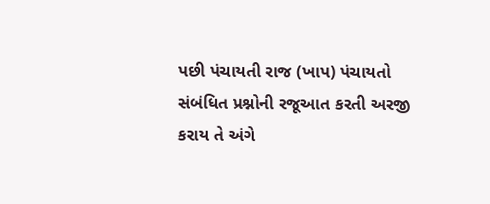પછી પંચાયતી રાજ (ખાપ) પંચાયતો સંબંધિત પ્રશ્નોની રજૂઆત કરતી અરજી કરાય તે અંગે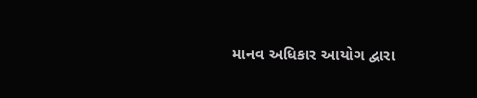માનવ અધિકાર આયોગ દ્વારા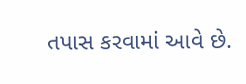તપાસ કરવામાં આવે છે.